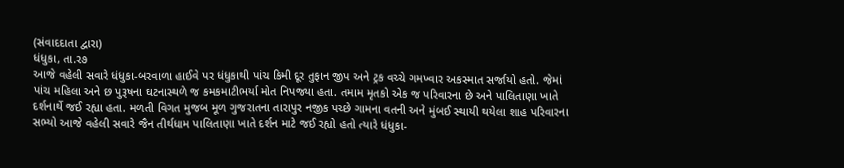(સંવાદદાતા દ્વારા)
ધંધુકા, તા.ર૭
આજે વહેલી સવારે ધંધુકા-બરવાળા હાઈવે પર ધંધુકાથી પાંચ કિમી દૂર તુફાન જીપ અને ટ્રક વચ્ચે ગમખ્વાર અકસ્માત સર્જાયો હતો. જેમાં પાંચ મહિલા અને છ પુરૂષના ઘટનાસ્થળે જ કમકમાટીભર્યા મોત નિપજ્યા હતા. તમામ મૃતકો એક જ પરિવારના છે અને પાલિતાણા ખાતે દર્શનાર્થે જઈ રહ્યા હતા. મળતી વિગત મુજબ મૂળ ગુજરાતના તારાપુર નજીક પચ્છે ગામના વતની અને મુંબઈ સ્થાયી થયેલા શાહ પરિવારના સભ્યો આજે વહેલી સવારે જૈન તીર્થધામ પાલિતાણા ખાતે દર્શન માટે જઈ રહ્યો હતો ત્યારે ધંધુકા-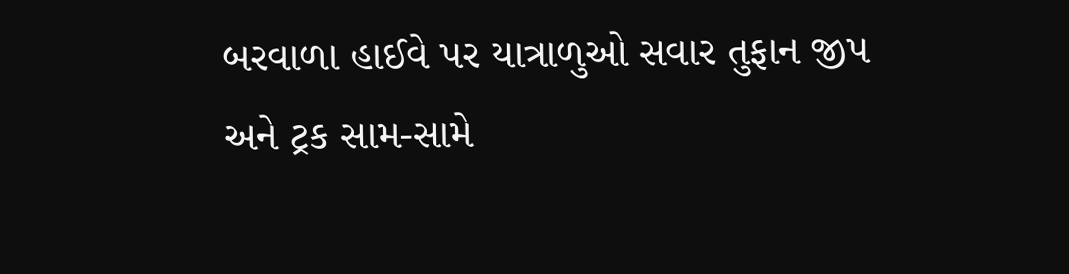બરવાળા હાઈવે પર યાત્રાળુઓ સવાર તુફાન જીપ અને ટ્રક સામ-સામે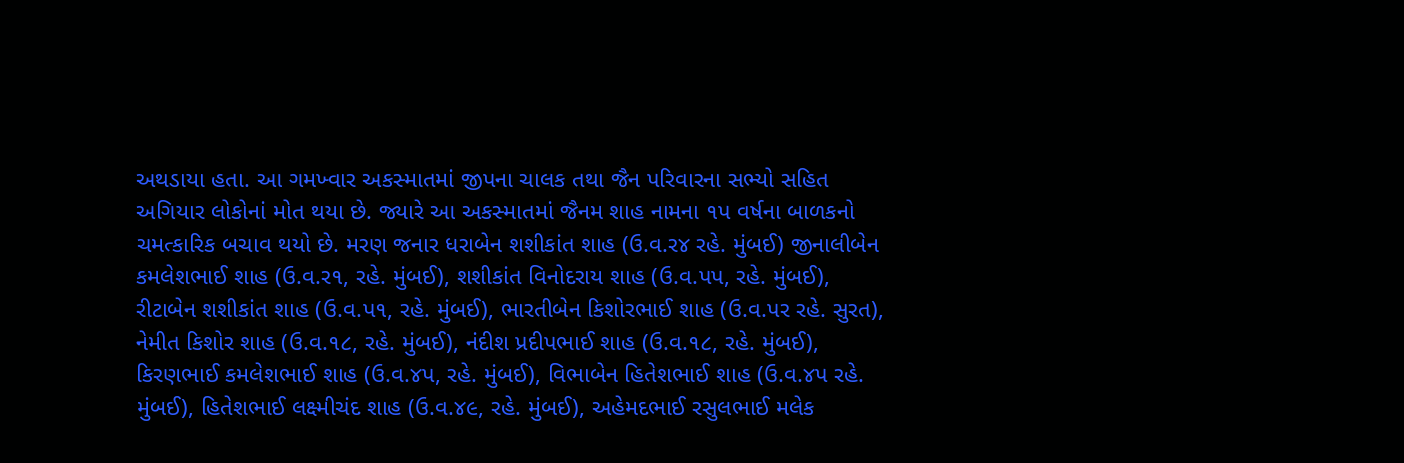અથડાયા હતા. આ ગમખ્વાર અકસ્માતમાં જીપના ચાલક તથા જૈન પરિવારના સભ્યો સહિત અગિયાર લોકોનાં મોત થયા છે. જ્યારે આ અકસ્માતમાં જૈનમ શાહ નામના ૧પ વર્ષના બાળકનો ચમત્કારિક બચાવ થયો છે. મરણ જનાર ધરાબેન શશીકાંત શાહ (ઉ.વ.ર૪ રહે. મુંબઈ) જીનાલીબેન કમલેશભાઈ શાહ (ઉ.વ.ર૧, રહે. મુંબઈ), શશીકાંત વિનોદરાય શાહ (ઉ.વ.પપ, રહે. મુંબઈ), રીટાબેન શશીકાંત શાહ (ઉ.વ.પ૧, રહે. મુંબઈ), ભારતીબેન કિશોરભાઈ શાહ (ઉ.વ.પર રહે. સુરત), નેમીત કિશોર શાહ (ઉ.વ.૧૮, રહે. મુંબઈ), નંદીશ પ્રદીપભાઈ શાહ (ઉ.વ.૧૮, રહે. મુંબઈ), કિરણભાઈ કમલેશભાઈ શાહ (ઉ.વ.૪પ, રહે. મુંબઈ), વિભાબેન હિતેશભાઈ શાહ (ઉ.વ.૪પ રહે. મુંબઈ), હિતેશભાઈ લક્ષ્મીચંદ શાહ (ઉ.વ.૪૯, રહે. મુંબઈ), અહેમદભાઈ રસુલભાઈ મલેક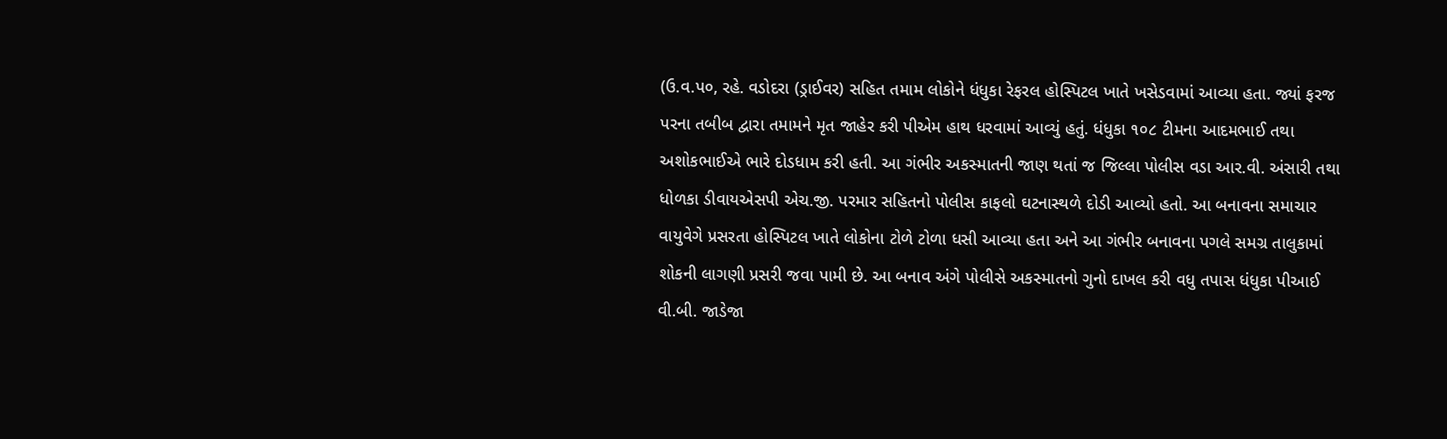(ઉ.વ.પ૦, રહે. વડોદરા (ડ્રાઈવર) સહિત તમામ લોકોને ધંધુકા રેફરલ હોસ્પિટલ ખાતે ખસેડવામાં આવ્યા હતા. જ્યાં ફરજ પરના તબીબ દ્વારા તમામને મૃત જાહેર કરી પીએમ હાથ ધરવામાં આવ્યું હતું. ધંધુકા ૧૦૮ ટીમના આદમભાઈ તથા અશોકભાઈએ ભારે દોડધામ કરી હતી. આ ગંભીર અકસ્માતની જાણ થતાં જ જિલ્લા પોલીસ વડા આર.વી. અંસારી તથા ધોળકા ડીવાયએસપી એચ.જી. પરમાર સહિતનો પોલીસ કાફલો ઘટનાસ્થળે દોડી આવ્યો હતો. આ બનાવના સમાચાર વાયુવેગે પ્રસરતા હોસ્પિટલ ખાતે લોકોના ટોળે ટોળા ધસી આવ્યા હતા અને આ ગંભીર બનાવના પગલે સમગ્ર તાલુકામાં શોકની લાગણી પ્રસરી જવા પામી છે. આ બનાવ અંગે પોલીસે અકસ્માતનો ગુનો દાખલ કરી વધુ તપાસ ધંધુકા પીઆઈ વી.બી. જાડેજા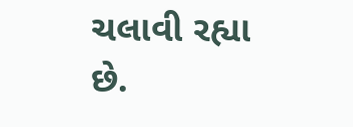ચલાવી રહ્યા છે.